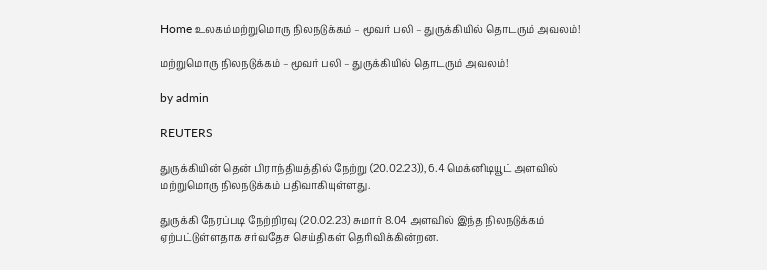Home உலகம்மற்றுமொரு நிலநடுக்கம் – மூவர் பலி – துருக்கியில் தொடரும் அவலம்!

மற்றுமொரு நிலநடுக்கம் – மூவர் பலி – துருக்கியில் தொடரும் அவலம்!

by admin

REUTERS

துருக்கியின் தென் பிராந்தியத்தில் நேற்று (20.02.23)), 6.4 மெக்னிடியூட் அளவில் மற்றுமொரு நிலநடுக்கம் பதிவாகியுள்ளது.

துருக்கி நேரப்படி நேற்றிரவு (20.02.23) சுமார் 8.04 அளவில் இந்த நிலநடுக்கம் ஏற்பட்டுள்ளதாக சர்வதேச செய்திகள் தெரிவிக்கின்றன.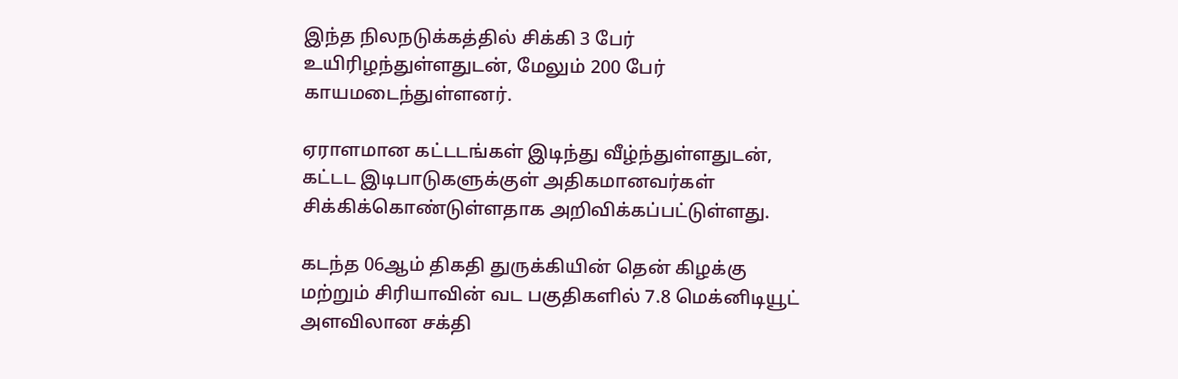இந்த நிலநடுக்கத்தில் சிக்கி 3 பேர் உயிரிழந்துள்ளதுடன், மேலும் 200 பேர் காயமடைந்துள்ளனர்.

ஏராளமான கட்டடங்கள் இடிந்து வீழ்ந்துள்ளதுடன், கட்டட இடிபாடுகளுக்குள் அதிகமானவர்கள் சிக்கிக்கொண்டுள்ளதாக அறிவிக்கப்பட்டுள்ளது.

கடந்த 06ஆம் திகதி துருக்கியின் தென் கிழக்கு மற்றும் சிரியாவின் வட பகுதிகளில் 7.8 மெக்னிடியூட் அளவிலான சக்தி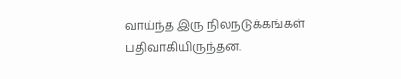வாய்ந்த இரு நிலநடுக்கங்கள் பதிவாகியிருந்தன.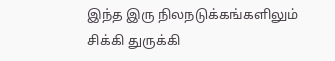இந்த இரு நிலநடுக்கங்களிலும் சிக்கி துருக்கி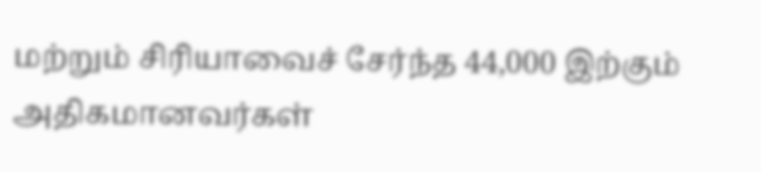மற்றும் சிரியாவைச் சேர்ந்த 44,000 இற்கும் அதிகமானவர்கள்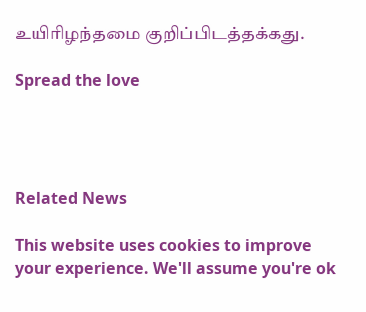உயிரிழந்தமை குறிப்பிடத்தக்கது.

Spread the love




Related News

This website uses cookies to improve your experience. We'll assume you're ok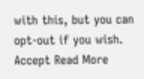with this, but you can opt-out if you wish. Accept Read More